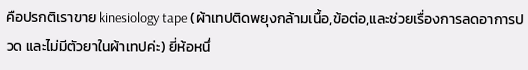คือปรกติเราขาย kinesiology tape (ผ้าเทปติดพยุงกล้ามเนื้อ,ข้อต่อ,และช่วยเรื่องการลดอาการปวด และไม่มีตัวยาในผ้าเทปค่ะ) ยี่ห้อหนึ่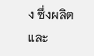ง ซึ่งผลิตและ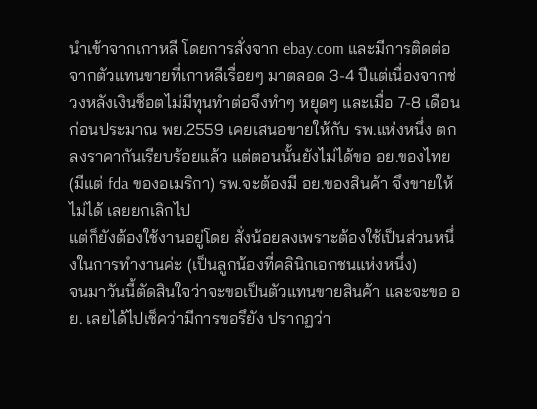นำเข้าจากเกาหลี โดยการสั่งจาก ebay.com และมีการติดต่อจากตัวแทนขายที่เกาหลีเรื่อยๆ มาตลอด 3-4 ปีแต่เนื่องจากช่วงหลังเงินช็อตไม่มีทุนทำต่อจึงทำๆ หยุดๆ และเมื่อ 7-8 เดือนก่อนประมาณ พย.2559 เคยเสนอขายให้กับ รพ.แห่งหนึ่ง ตกลงราคากันเรียบร้อยแล้ว แต่ตอนนั้นยังไม่ได้ขอ อย.ของไทย(มีแต่ fda ของอเมริกา) รพ.จะต้องมี อย.ของสินค้า จึงขายให้ไม่ได้ เลยยกเลิกไป
แต่ก็ยังต้องใช้งานอยู่โดย สั่งน้อยลงเพราะต้องใช้เป็นส่วนหนึ่งในการทำงานค่ะ (เป็นลูกน้องที่คลินิกเอกชนแห่งหนึ่ง)
จนมาวันนี้ตัดสินใจว่าจะขอเป็นตัวแทนขายสินค้า และจะขอ อย. เลยได้ไปเช็คว่ามีการขอรึยัง ปรากฏว่า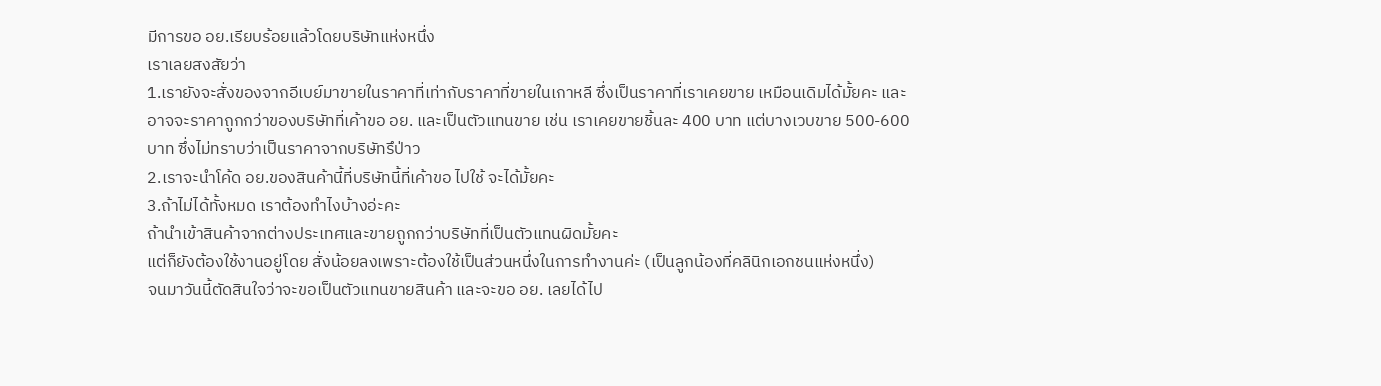มีการขอ อย.เรียบร้อยแล้วโดยบริษัทแห่งหนึ่ง
เราเลยสงสัยว่า
1.เรายังจะสั่งของจากอีเบย์มาขายในราคาที่เท่ากับราคาที่ขายในเกาหลี ซึ่งเป็นราคาที่เราเคยขาย เหมือนเดิมได้มั้ยคะ และอาจจะราคาถูกกว่าของบริษัทที่เค้าขอ อย. และเป็นตัวแทนขาย เช่น เราเคยขายชิ้นละ 400 บาท แต่บางเวบขาย 500-600 บาท ซึ่งไม่ทราบว่าเป็นราคาจากบริษัทรึป่าว
2.เราจะนำโค้ด อย.ของสินค้านี้ที่บริษัทนี้ที่เค้าขอ ไปใช้ จะได้มั้ยคะ
3.ถ้าไม่ได้ทั้งหมด เราต้องทำไงบ้างอ่ะคะ
ถ้านำเข้าสินค้าจากต่างประเทศและขายถูกกว่าบริษัทที่เป็นตัวแทนผิดมั้ยคะ
แต่ก็ยังต้องใช้งานอยู่โดย สั่งน้อยลงเพราะต้องใช้เป็นส่วนหนึ่งในการทำงานค่ะ (เป็นลูกน้องที่คลินิกเอกชนแห่งหนึ่ง)
จนมาวันนี้ตัดสินใจว่าจะขอเป็นตัวแทนขายสินค้า และจะขอ อย. เลยได้ไป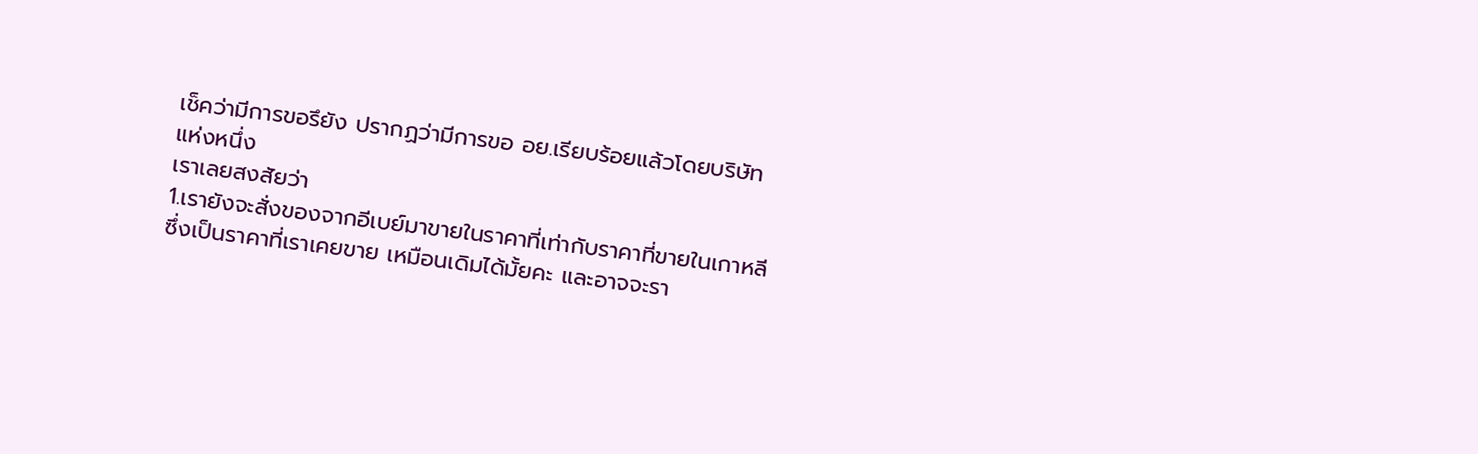เช็คว่ามีการขอรึยัง ปรากฏว่ามีการขอ อย.เรียบร้อยแล้วโดยบริษัทแห่งหนึ่ง
เราเลยสงสัยว่า
1.เรายังจะสั่งของจากอีเบย์มาขายในราคาที่เท่ากับราคาที่ขายในเกาหลี ซึ่งเป็นราคาที่เราเคยขาย เหมือนเดิมได้มั้ยคะ และอาจจะรา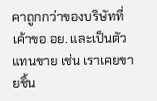คาถูกกว่าของบริษัทที่เค้าขอ อย. และเป็นตัวแทนขาย เช่น เราเคยขายชิ้น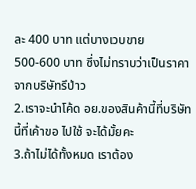ละ 400 บาท แต่บางเวบขาย 500-600 บาท ซึ่งไม่ทราบว่าเป็นราคาจากบริษัทรึป่าว
2.เราจะนำโค้ด อย.ของสินค้านี้ที่บริษัทนี้ที่เค้าขอ ไปใช้ จะได้มั้ยคะ
3.ถ้าไม่ได้ทั้งหมด เราต้อง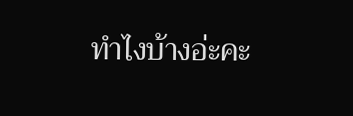ทำไงบ้างอ่ะคะ